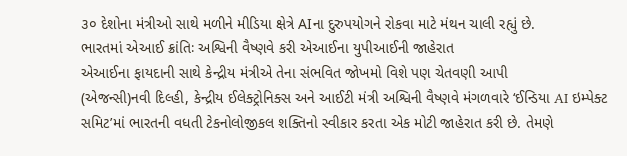૩૦ દેશોના મંત્રીઓ સાથે મળીને મીડિયા ક્ષેત્રે AIના દુરુપયોગને રોકવા માટે મંથન ચાલી રહ્યું છે.
ભારતમાં એઆઈ ક્રાંતિઃ અશ્વિની વૈષ્ણવે કરી એઆઈના યુપીઆઈની જાહેરાત
એઆઈના ફાયદાની સાથે કેન્દ્રીય મંત્રીએ તેના સંભવિત જોખમો વિશે પણ ચેતવણી આપી
(એજન્સી)નવી દિલ્હી, કેન્દ્રીય ઈલેક્ટ્રોનિક્સ અને આઈટી મંત્રી અશ્વિની વૈષ્ણવે મંગળવારે ‘ઈન્ડિયા AI ઇમ્પેક્ટ સમિટ’માં ભારતની વધતી ટેકનોલોજીકલ શક્તિનો સ્વીકાર કરતા એક મોટી જાહેરાત કરી છે. તેમણે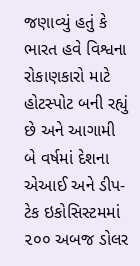જણાવ્યું હતું કે ભારત હવે વિશ્વના રોકાણકારો માટે હોટસ્પોટ બની રહ્યું છે અને આગામી બે વર્ષમાં દેશના એઆઈ અને ડીપ-ટેક ઇકોસિસ્ટમમાં ૨૦૦ અબજ ડોલર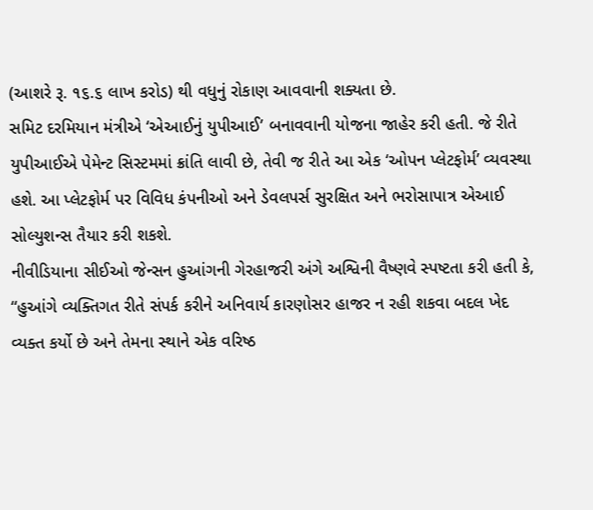(આશરે રૂ. ૧૬.૬ લાખ કરોડ) થી વધુનું રોકાણ આવવાની શક્યતા છે.
સમિટ દરમિયાન મંત્રીએ ‘એઆઈનું યુપીઆઈ’ બનાવવાની યોજના જાહેર કરી હતી. જે રીતે યુપીઆઈએ પેમેન્ટ સિસ્ટમમાં ક્રાંતિ લાવી છે, તેવી જ રીતે આ એક ‘ઓપન પ્લેટફોર્મ’ વ્યવસ્થા હશે. આ પ્લેટફોર્મ પર વિવિધ કંપનીઓ અને ડેવલપર્સ સુરક્ષિત અને ભરોસાપાત્ર એઆઈ સોલ્યુશન્સ તૈયાર કરી શકશે.
નીવીડિયાના સીઈઓ જેન્સન હુઆંગની ગેરહાજરી અંગે અશ્વિની વૈષ્ણવે સ્પષ્ટતા કરી હતી કે, “હુઆંગે વ્યક્તિગત રીતે સંપર્ક કરીને અનિવાર્ય કારણોસર હાજર ન રહી શકવા બદલ ખેદ વ્યક્ત કર્યો છે અને તેમના સ્થાને એક વરિષ્ઠ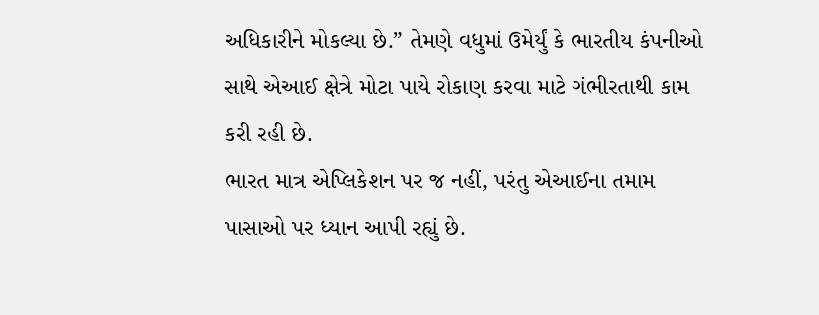અધિકારીને મોકલ્યા છે.” તેમણે વધુમાં ઉમેર્યું કે ભારતીય કંપનીઓ સાથે એઆઈ ક્ષેત્રે મોટા પાયે રોકાણ કરવા માટે ગંભીરતાથી કામ કરી રહી છે.
ભારત માત્ર એપ્લિકેશન પર જ નહીં, પરંતુ એઆઈના તમામ પાસાઓ પર ધ્યાન આપી રહ્યું છે.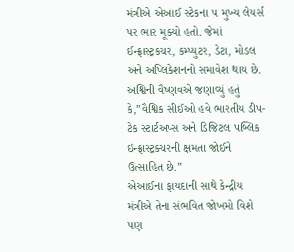મંત્રીએ એઆઈ સ્ટેકના ૫ મુખ્ય લેયર્સ પર ભાર મૂક્યો હતો. જેમાં ઈન્ફ્રાસ્ટ્રકચર, કમ્પ્યુટર, ડેટા, મોડલ અને અપ્લિકેશનનો સમાવેશ થાય છે. અશ્વિની વૈષ્ણવએ જણાવ્યું હતું કે,”વૈશ્વિક સીઈઓ હવે ભારતીય ડીપ-ટેક સ્ટાર્ટઅપ્સ અને ડિજિટલ પબ્લિક ઇન્ફ્રાસ્ટ્રક્ચરની ક્ષમતા જોઈને ઉત્સાહિત છે.”
એઆઈના ફાયદાની સાથે કેન્દ્રીય મંત્રીએ તેના સંભવિત જોખમો વિશે પણ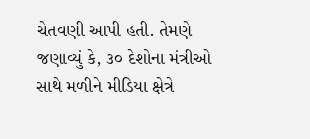ચેતવણી આપી હતી. તેમણે જણાવ્યું કે, ૩૦ દેશોના મંત્રીઓ સાથે મળીને મીડિયા ક્ષેત્રે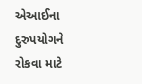એઆઈના દુરુપયોગને રોકવા માટે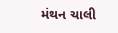મંથન ચાલી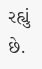રહ્યું છે.